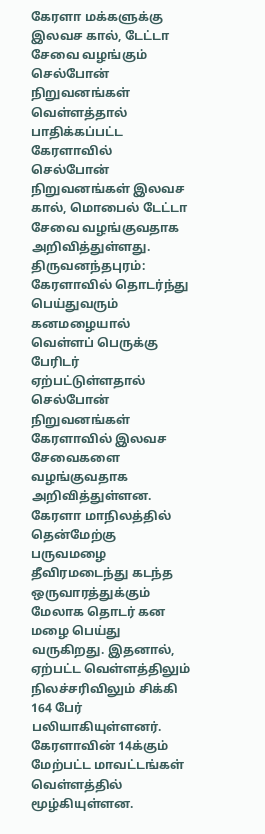கேரளா மக்களுக்கு இலவச கால், டேட்டா சேவை வழங்கும் செல்போன் நிறுவனங்கள்
வெள்ளத்தால் பாதிக்கப்பட்ட கேரளாவில் செல்போன் நிறுவனங்கள் இலவச கால், மொபைல் டேட்டா சேவை வழங்குவதாக அறிவித்துள்ளது.
திருவனந்தபுரம்: கேரளாவில் தொடர்ந்து பெய்துவரும் கனமழையால் வெள்ளப் பெருக்கு பேரிடர் ஏற்பட்டுள்ளதால் செல்போன் நிறுவனங்கள் கேரளாவில் இலவச சேவைகளை வழங்குவதாக அறிவித்துள்ளன.
கேரளா மாநிலத்தில் தென்மேற்கு பருவமழை தீவிரமடைந்து கடந்த ஒருவாரத்துக்கும் மேலாக தொடர் கன மழை பெய்து வருகிறது. இதனால், ஏற்பட்ட வெள்ளத்திலும் நிலச்சரிவிலும் சிக்கி 164 பேர் பலியாகியுள்ளனர். கேரளாவின் 14க்கும் மேற்பட்ட மாவட்டங்கள் வெள்ளத்தில் மூழ்கியுள்ளன.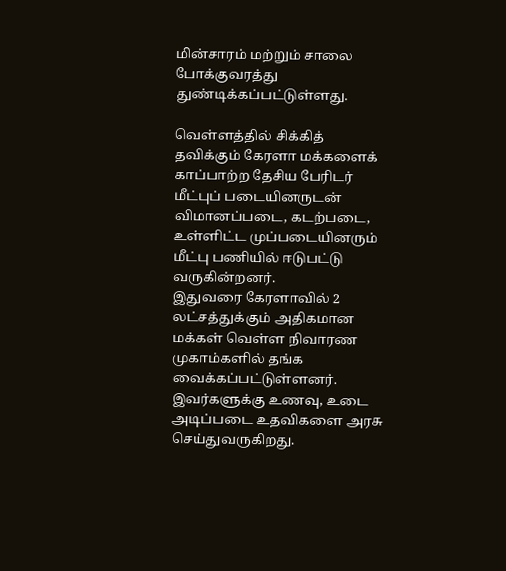மின்சாரம் மற்றும் சாலை போக்குவரத்து துண்டிக்கப்பட்டுள்ளது.

வெள்ளத்தில் சிக்கித் தவிக்கும் கேரளா மக்களைக் காப்பாற்ற தேசிய பேரிடர் மீட்புப் படையினருடன் விமானப்படை, கடற்படை, உள்ளிட்ட முப்படையினரும் மீட்பு பணியில் ஈடுபட்டு வருகின்றனர்.
இதுவரை கேரளாவில் 2 லட்சத்துக்கும் அதிகமான மக்கள் வெள்ள நிவாரண முகாம்களில் தங்க வைக்கப்பட்டுள்ளனர். இவர்களுக்கு உணவு, உடை அடிப்படை உதவிகளை அரசு செய்துவருகிறது.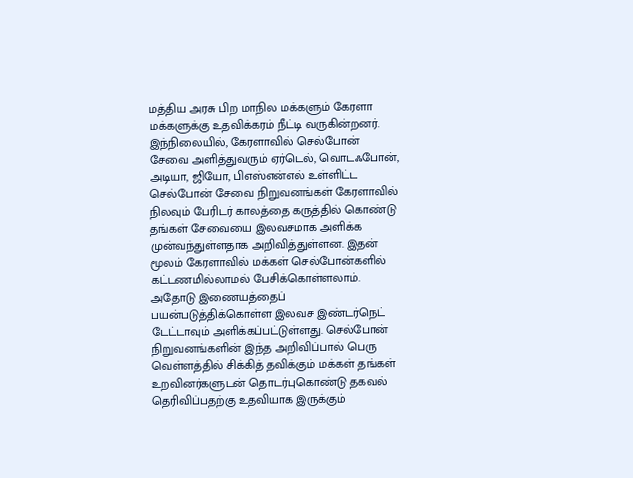மத்திய அரசு பிற மாநில மக்களும் கேரளா மக்களுக்கு உதவிக்கரம் நீட்டி வருகின்றனர்.
இந்நிலையில், கேரளாவில் செல்போன் சேவை அளித்துவரும் ஏர்டெல், வொடஃபோன், அடியா, ஜியோ, பிஎஸ்என்எல் உள்ளிட்ட செல்போன் சேவை நிறுவனங்கள் கேரளாவில் நிலவும் பேரிடர் காலத்தை கருத்தில் கொண்டு தங்கள் சேவையை இலவசமாக அளிக்க முன்வந்துள்ளதாக அறிவித்துள்ளன. இதன் மூலம் கேரளாவில் மக்கள் செல்போன்களில் கட்டணமில்லாமல் பேசிக்கொள்ளலாம். அதோடு இணையத்தைப் பயன்படுத்திக்கொள்ள இலவச இண்டர்நெட் டேட்டாவும் அளிக்கப்பட்டுள்ளது. செல்போன் நிறுவனங்களின் இந்த அறிவிப்பால் பெரு வெள்ளத்தில் சிக்கித் தவிக்கும் மக்கள் தங்கள் உறவினர்களுடன் தொடர்புகொண்டு தகவல் தெரிவிப்பதற்கு உதவியாக இருக்கும்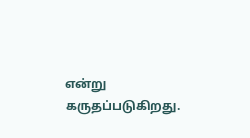என்று கருதப்படுகிறது.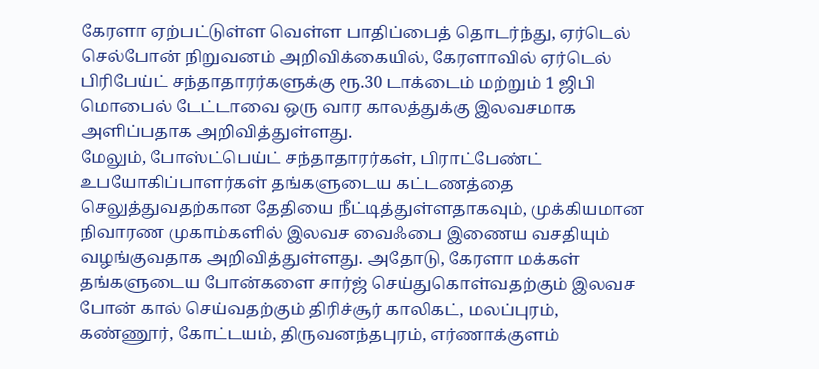கேரளா ஏற்பட்டுள்ள வெள்ள பாதிப்பைத் தொடர்ந்து, ஏர்டெல் செல்போன் நிறுவனம் அறிவிக்கையில், கேரளாவில் ஏர்டெல் பிரிபேய்ட் சந்தாதாரர்களுக்கு ரூ.30 டாக்டைம் மற்றும் 1 ஜிபி மொபைல் டேட்டாவை ஒரு வார காலத்துக்கு இலவசமாக அளிப்பதாக அறிவித்துள்ளது.
மேலும், போஸ்ட்பெய்ட் சந்தாதாரர்கள், பிராட்பேண்ட் உபயோகிப்பாளர்கள் தங்களுடைய கட்டணத்தை செலுத்துவதற்கான தேதியை நீட்டித்துள்ளதாகவும், முக்கியமான நிவாரண முகாம்களில் இலவச வைஃபை இணைய வசதியும் வழங்குவதாக அறிவித்துள்ளது. அதோடு, கேரளா மக்கள் தங்களுடைய போன்களை சார்ஜ் செய்துகொள்வதற்கும் இலவச போன் கால் செய்வதற்கும் திரிச்சூர் காலிகட், மலப்புரம், கண்ணூர், கோட்டயம், திருவனந்தபுரம், எர்ணாக்குளம்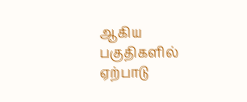ஆகிய பகுதிகளில் ஏற்பாடு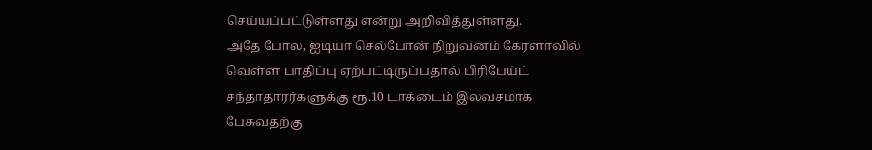செய்யப்பட்டுள்ளது என்று அறிவித்துள்ளது.
அதே போல, ஐடியா செல்போன் நிறுவனம் கேரளாவில் வெள்ள பாதிப்பு ஏற்பட்டிருப்பதால் பிரிபேய்ட் சந்தாதாரர்களுக்கு ரூ.10 டாக்டைம் இலவசமாக பேசுவதற்கு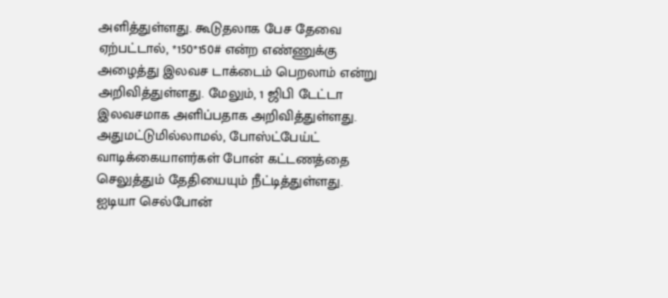அளித்துள்ளது. கூடுதலாக பேச தேவை ஏற்பட்டால், *150*150# என்ற எண்ணுக்கு அழைத்து இலவச டாக்டைம் பெறலாம் என்று அறிவித்துள்ளது. மேலும், 1 ஜிபி டேட்டா இலவசமாக அளிப்பதாக அறிவித்துள்ளது. அதுமட்டுமில்லாமல், போஸ்ட்பேய்ட் வாடிக்கையாளர்கள் போன் கட்டணத்தை செலுத்தும் தேதியையும் நீட்டித்துள்ளது. ஐடியா செல்போன்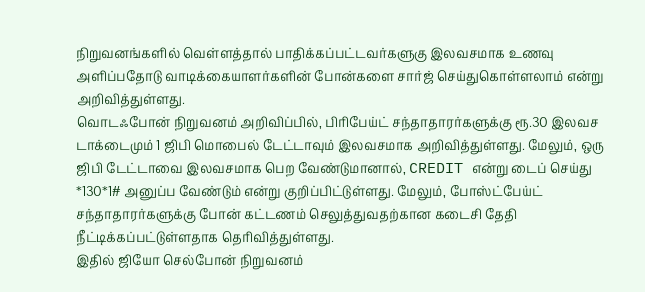நிறுவனங்களில் வெள்ளத்தால் பாதிக்கப்பட்டவர்களுகு இலவசமாக உணவு அளிப்பதோடு வாடிக்கையாளர்களின் போன்களை சார்ஜ் செய்துகொள்ளலாம் என்று அறிவித்துள்ளது.
வொடஃபோன் நிறுவனம் அறிவிப்பில், பிரிபேய்ட் சந்தாதாரர்களுக்கு ரூ.30 இலவச டாக்டைமும் 1 ஜிபி மொபைல் டேட்டாவும் இலவசமாக அறிவித்துள்ளது. மேலும், ஒரு ஜிபி டேட்டாவை இலவசமாக பெற வேண்டுமானால், CREDIT என்று டைப் செய்து *130*1# அனுப்ப வேண்டும் என்று குறிப்பிட்டுள்ளது. மேலும், போஸ்ட்பேய்ட் சந்தாதாரர்களுக்கு போன் கட்டணம் செலுத்துவதற்கான கடைசி தேதி நீட்டிக்கப்பட்டுள்ளதாக தெரிவித்துள்ளது.
இதில் ஜியோ செல்போன் நிறுவனம்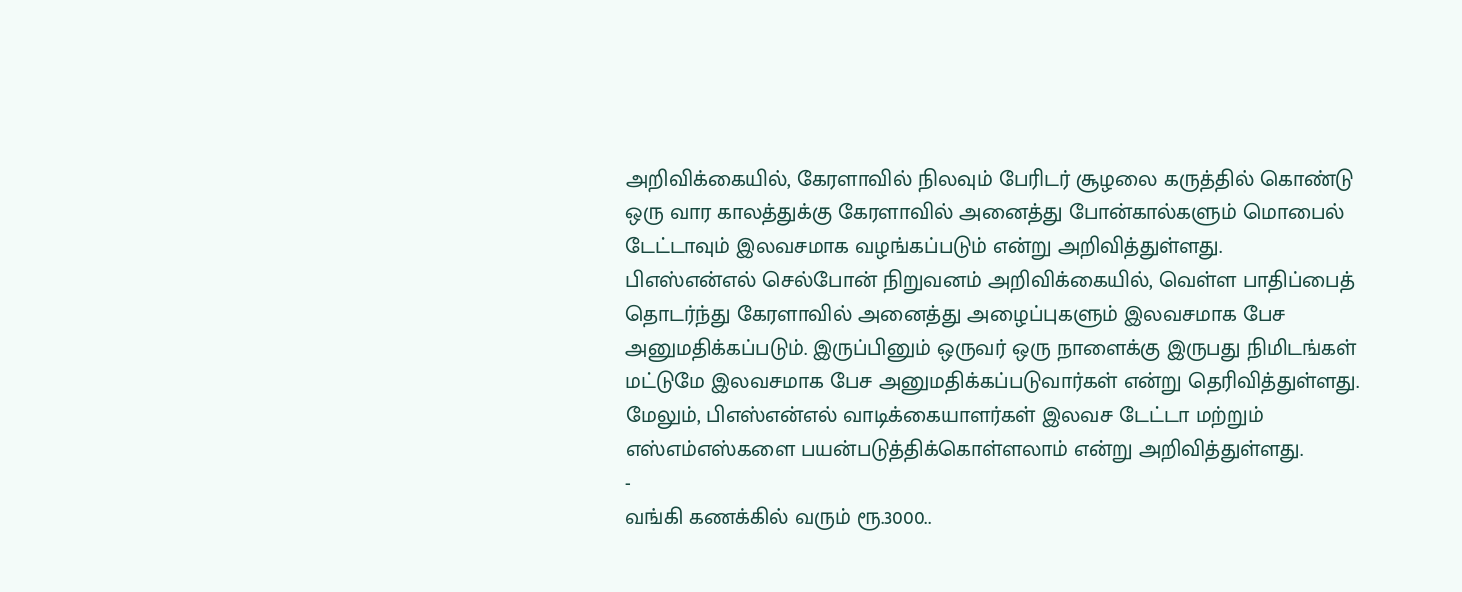அறிவிக்கையில், கேரளாவில் நிலவும் பேரிடர் சூழலை கருத்தில் கொண்டு ஒரு வார காலத்துக்கு கேரளாவில் அனைத்து போன்கால்களும் மொபைல் டேட்டாவும் இலவசமாக வழங்கப்படும் என்று அறிவித்துள்ளது.
பிஎஸ்என்எல் செல்போன் நிறுவனம் அறிவிக்கையில், வெள்ள பாதிப்பைத் தொடர்ந்து கேரளாவில் அனைத்து அழைப்புகளும் இலவசமாக பேச அனுமதிக்கப்படும். இருப்பினும் ஒருவர் ஒரு நாளைக்கு இருபது நிமிடங்கள் மட்டுமே இலவசமாக பேச அனுமதிக்கப்படுவார்கள் என்று தெரிவித்துள்ளது. மேலும், பிஎஸ்என்எல் வாடிக்கையாளர்கள் இலவச டேட்டா மற்றும் எஸ்எம்எஸ்களை பயன்படுத்திக்கொள்ளலாம் என்று அறிவித்துள்ளது.
-
வங்கி கணக்கில் வரும் ரூ.3000..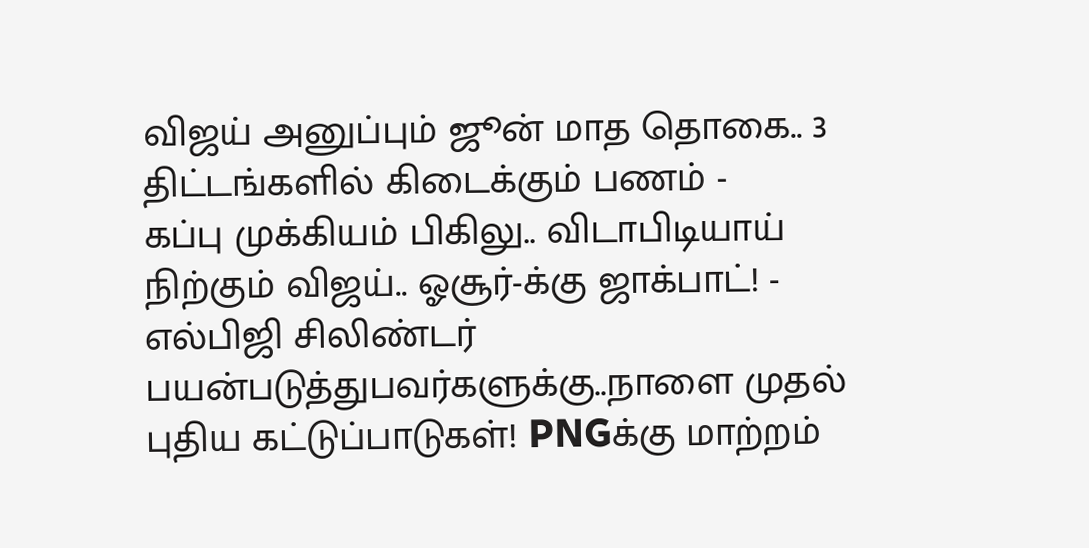விஜய் அனுப்பும் ஜூன் மாத தொகை.. 3 திட்டங்களில் கிடைக்கும் பணம் -
கப்பு முக்கியம் பிகிலு.. விடாபிடியாய் நிற்கும் விஜய்.. ஓசூர்-க்கு ஜாக்பாட்! -
எல்பிஜி சிலிண்டர் பயன்படுத்துபவர்களுக்கு..நாளை முதல் புதிய கட்டுப்பாடுகள்! PNGக்கு மாற்றம்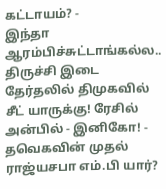கட்டாயம்? -
இந்தா ஆரம்பிச்சுட்டாங்கல்ல.. திருச்சி இடை தேர்தலில் திமுகவில் சீட் யாருக்கு! ரேசில் அன்பில் - இனிகோ! -
தவெகவின் முதல் ராஜ்யசபா எம்.பி யார்?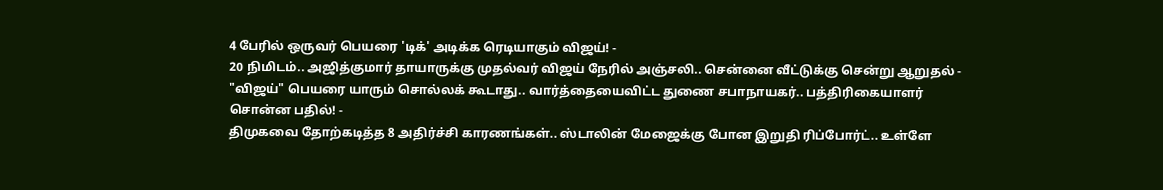4 பேரில் ஒருவர் பெயரை 'டிக்' அடிக்க ரெடியாகும் விஜய்! -
20 நிமிடம்.. அஜித்குமார் தாயாருக்கு முதல்வர் விஜய் நேரில் அஞ்சலி.. சென்னை வீட்டுக்கு சென்று ஆறுதல் -
"விஜய்" பெயரை யாரும் சொல்லக் கூடாது.. வார்த்தையைவிட்ட துணை சபாநாயகர்.. பத்திரிகையாளர் சொன்ன பதில்! -
திமுகவை தோற்கடித்த 8 அதிர்ச்சி காரணங்கள்.. ஸ்டாலின் மேஜைக்கு போன இறுதி ரிப்போர்ட்.. உள்ளே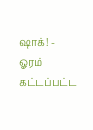ஷாக்! -
ஓரம் கட்டப்பட்ட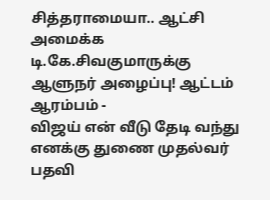சித்தராமையா.. ஆட்சி அமைக்க டி.கே.சிவகுமாருக்கு ஆளுநர் அழைப்பு! ஆட்டம் ஆரம்பம் -
விஜய் என் வீடு தேடி வந்து எனக்கு துணை முதல்வர் பதவி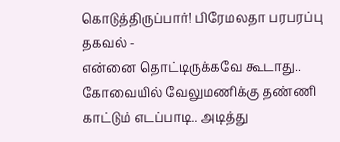கொடுத்திருப்பார்! பிரேமலதா பரபரப்பு தகவல் -
என்னை தொட்டிருக்கவே கூடாது.. கோவையில் வேலுமணிக்கு தண்ணி காட்டும் எடப்பாடி.. அடித்து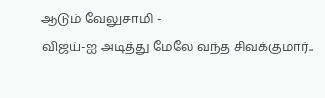ஆடும் வேலுசாமி -
விஜய்-ஐ அடித்து மேலே வந்த சிவக்குமார்..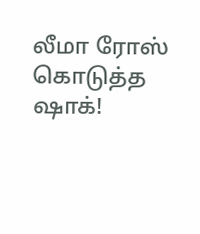லீமா ரோஸ் கொடுத்த ஷாக்!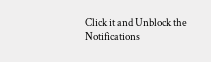Click it and Unblock the Notifications